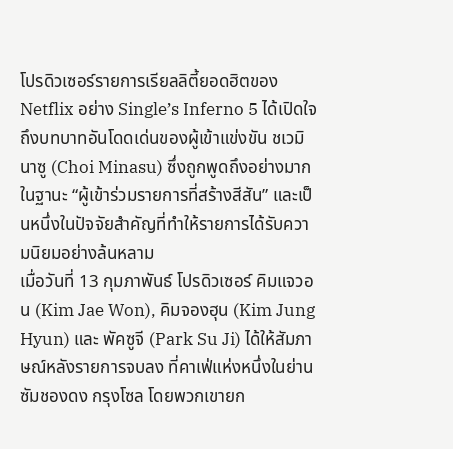โปรดิวเซอร์รายการเรียลลิตี้ยอดฮิตของ Netflix อย่าง Single’s Inferno 5 ได้เปิดใจถึงบทบาทอันโดดเด่นของผู้เข้าแข่งขัน ชเวมินาซู (Choi Minasu) ซึ่งถูกพูดถึงอย่างมากในฐานะ “ผู้เข้าร่วมรายการที่สร้างสีสัน” และเป็นหนึ่งในปัจจัยสำคัญที่ทำให้รายการได้รับความนิยมอย่างล้นหลาม
เมื่อวันที่ 13 กุมภาพันธ์ โปรดิวเซอร์ คิมแจวอน (Kim Jae Won), คิมจองฮุน (Kim Jung Hyun) และ พัคซูจี (Park Su Ji) ได้ให้สัมภาษณ์หลังรายการจบลง ที่คาเฟ่แห่งหนึ่งในย่านซัมชองดง กรุงโซล โดยพวกเขายก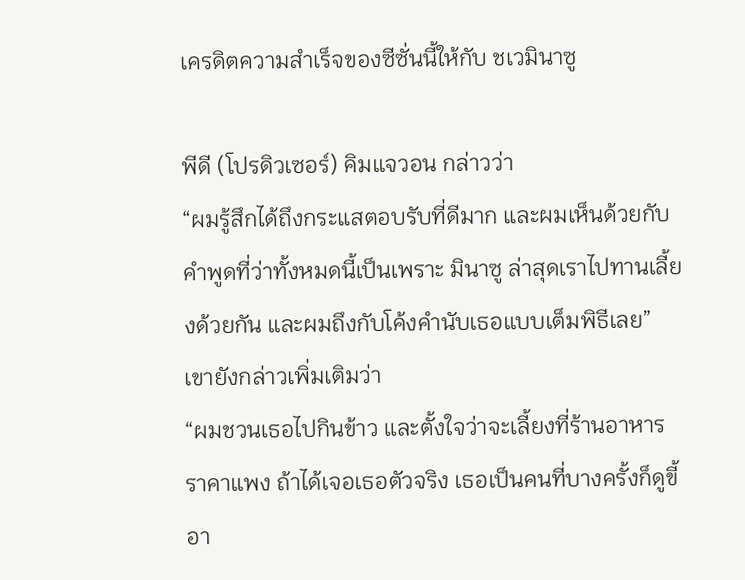เครดิตความสำเร็จของซีซั่นนี้ให้กับ ชเวมินาซู

พีดี (โปรดิวเซอร์) คิมแจวอน กล่าวว่า
“ผมรู้สึกได้ถึงกระแสตอบรับที่ดีมาก และผมเห็นด้วยกับคำพูดที่ว่าทั้งหมดนี้เป็นเพราะ มินาซู ล่าสุดเราไปทานเลี้ยงด้วยกัน และผมถึงกับโค้งคำนับเธอแบบเต็มพิธีเลย”
เขายังกล่าวเพิ่มเติมว่า
“ผมชวนเธอไปกินข้าว และตั้งใจว่าจะเลี้ยงที่ร้านอาหารราคาแพง ถ้าได้เจอเธอตัวจริง เธอเป็นคนที่บางครั้งก็ดูขี้อา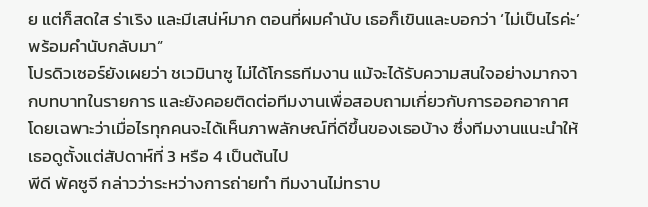ย แต่ก็สดใส ร่าเริง และมีเสน่ห์มาก ตอนที่ผมคำนับ เธอก็เขินและบอกว่า ‘ไม่เป็นไรค่ะ’ พร้อมคำนับกลับมา”
โปรดิวเซอร์ยังเผยว่า ชเวมินาซู ไม่ได้โกรธทีมงาน แม้จะได้รับความสนใจอย่างมากจากบทบาทในรายการ และยังคอยติดต่อทีมงานเพื่อสอบถามเกี่ยวกับการออกอากาศ โดยเฉพาะว่าเมื่อไรทุกคนจะได้เห็นภาพลักษณ์ที่ดีขึ้นของเธอบ้าง ซึ่งทีมงานแนะนำให้เธอดูตั้งแต่สัปดาห์ที่ 3 หรือ 4 เป็นต้นไป
พีดี พัคซูจี กล่าวว่าระหว่างการถ่ายทำ ทีมงานไม่ทราบ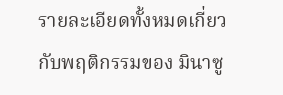รายละเอียดทั้งหมดเกี่ยวกับพฤติกรรมของ มินาซู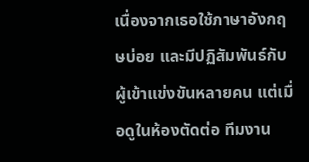เนื่องจากเธอใช้ภาษาอังกฤษบ่อย และมีปฏิสัมพันธ์กับผู้เข้าแข่งขันหลายคน แต่เมื่อดูในห้องตัดต่อ ทีมงาน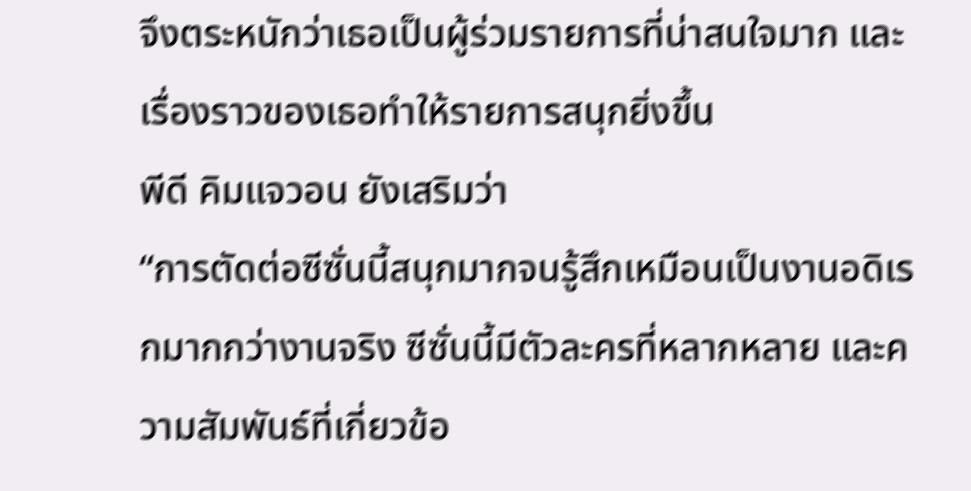จึงตระหนักว่าเธอเป็นผู้ร่วมรายการที่น่าสนใจมาก และเรื่องราวของเธอทำให้รายการสนุกยิ่งขึ้น
พีดี คิมแจวอน ยังเสริมว่า
“การตัดต่อซีซั่นนี้สนุกมากจนรู้สึกเหมือนเป็นงานอดิเรกมากกว่างานจริง ซีซั่นนี้มีตัวละครที่หลากหลาย และความสัมพันธ์ที่เกี่ยวข้อ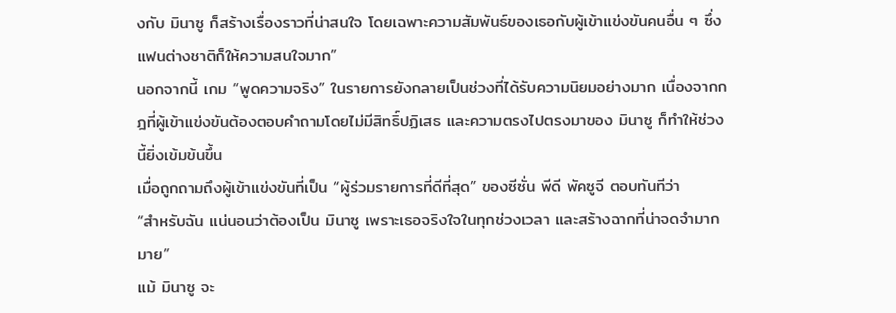งกับ มินาซู ก็สร้างเรื่องราวที่น่าสนใจ โดยเฉพาะความสัมพันธ์ของเธอกับผู้เข้าแข่งขันคนอื่น ๆ ซึ่งแฟนต่างชาติก็ให้ความสนใจมาก”
นอกจากนี้ เกม “พูดความจริง” ในรายการยังกลายเป็นช่วงที่ได้รับความนิยมอย่างมาก เนื่องจากกฎที่ผู้เข้าแข่งขันต้องตอบคำถามโดยไม่มีสิทธิ์ปฏิเสธ และความตรงไปตรงมาของ มินาซู ก็ทำให้ช่วงนี้ยิ่งเข้มข้นขึ้น
เมื่อถูกถามถึงผู้เข้าแข่งขันที่เป็น “ผู้ร่วมรายการที่ดีที่สุด” ของซีซั่น พีดี พัคซูจี ตอบทันทีว่า
“สำหรับฉัน แน่นอนว่าต้องเป็น มินาซู เพราะเธอจริงใจในทุกช่วงเวลา และสร้างฉากที่น่าจดจำมากมาย”
แม้ มินาซู จะ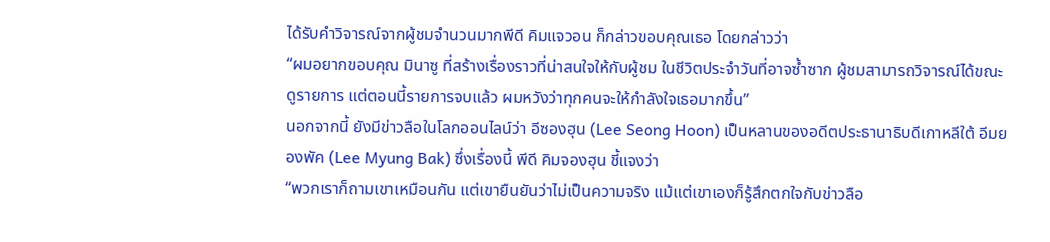ได้รับคำวิจารณ์จากผู้ชมจำนวนมากพีดี คิมแจวอน ก็กล่าวขอบคุณเธอ โดยกล่าวว่า
“ผมอยากขอบคุณ มินาซู ที่สร้างเรื่องราวที่น่าสนใจให้กับผู้ชม ในชีวิตประจำวันที่อาจซ้ำซาก ผู้ชมสามารถวิจารณ์ได้ขณะดูรายการ แต่ตอนนี้รายการจบแล้ว ผมหวังว่าทุกคนจะให้กำลังใจเธอมากขึ้น”
นอกจากนี้ ยังมีข่าวลือในโลกออนไลน์ว่า อีซองฮุน (Lee Seong Hoon) เป็นหลานของอดีตประธานาธิบดีเกาหลีใต้ อีมยองพัค (Lee Myung Bak) ซึ่งเรื่องนี้ พีดี คิมจองฮุน ชี้แจงว่า
“พวกเราก็ถามเขาเหมือนกัน แต่เขายืนยันว่าไม่เป็นความจริง แม้แต่เขาเองก็รู้สึกตกใจกับข่าวลือ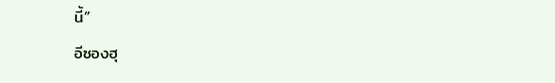นี้”
อีซองฮุ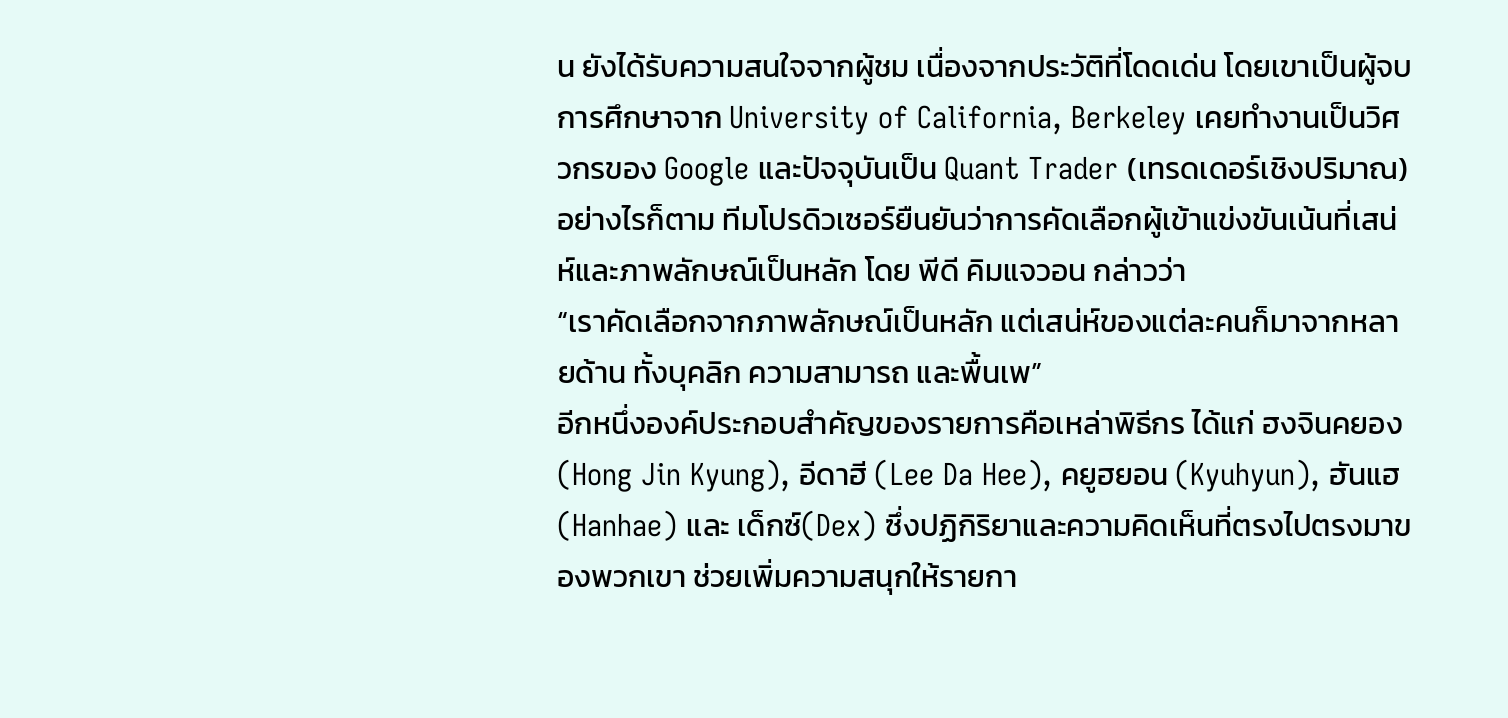น ยังได้รับความสนใจจากผู้ชม เนื่องจากประวัติที่โดดเด่น โดยเขาเป็นผู้จบการศึกษาจาก University of California, Berkeley เคยทำงานเป็นวิศวกรของ Google และปัจจุบันเป็น Quant Trader (เทรดเดอร์เชิงปริมาณ)
อย่างไรก็ตาม ทีมโปรดิวเซอร์ยืนยันว่าการคัดเลือกผู้เข้าแข่งขันเน้นที่เสน่ห์และภาพลักษณ์เป็นหลัก โดย พีดี คิมแจวอน กล่าวว่า
“เราคัดเลือกจากภาพลักษณ์เป็นหลัก แต่เสน่ห์ของแต่ละคนก็มาจากหลายด้าน ทั้งบุคลิก ความสามารถ และพื้นเพ”
อีกหนึ่งองค์ประกอบสำคัญของรายการคือเหล่าพิธีกร ได้แก่ ฮงจินคยอง (Hong Jin Kyung), อีดาฮี (Lee Da Hee), คยูฮยอน (Kyuhyun), ฮันแฮ (Hanhae) และ เด็กซ์(Dex) ซึ่งปฏิกิริยาและความคิดเห็นที่ตรงไปตรงมาของพวกเขา ช่วยเพิ่มความสนุกให้รายกา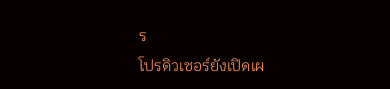ร
โปรดิวเซอร์ยังเปิดเผ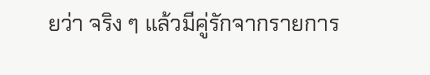ยว่า จริง ๆ แล้วมีคู่รักจากรายการ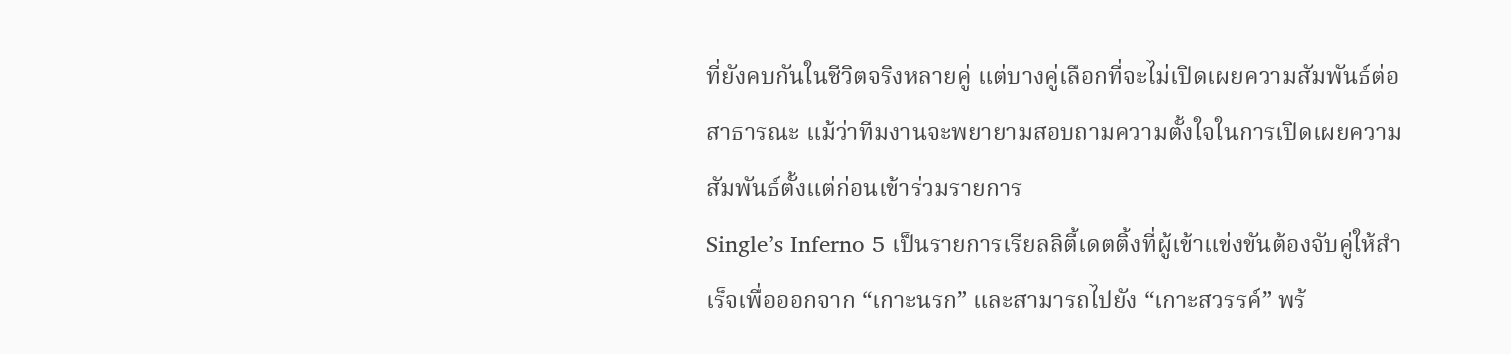ที่ยังคบกันในชีวิตจริงหลายคู่ แต่บางคู่เลือกที่จะไม่เปิดเผยความสัมพันธ์ต่อสาธารณะ แม้ว่าทีมงานจะพยายามสอบถามความตั้งใจในการเปิดเผยความสัมพันธ์ตั้งแต่ก่อนเข้าร่วมรายการ
Single’s Inferno 5 เป็นรายการเรียลลิตี้เดตติ้งที่ผู้เข้าแข่งขันต้องจับคู่ให้สำเร็จเพื่อออกจาก “เกาะนรก” และสามารถไปยัง “เกาะสวรรค์” พร้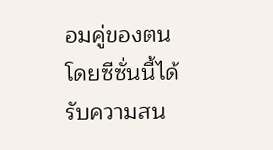อมคู่ของตน โดยซีซั่นนี้ได้รับความสน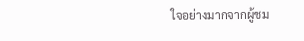ใจอย่างมากจากผู้ชม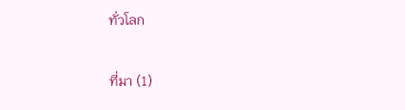ทั่วโลก

ที่มา (1)